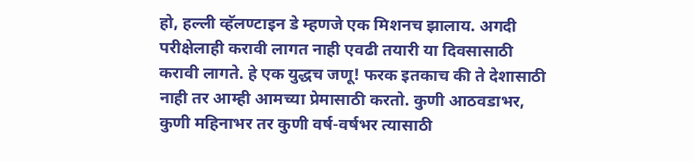हो, हल्ली व्हॅलण्टाइन डे म्हणजे एक मिशनच झालाय. अगदी परीक्षेलाही करावी लागत नाही एवढी तयारी या दिवसासाठी करावी लागते. हे एक युद्धच जणू! फरक इतकाच की ते देशासाठी नाही तर आम्ही आमच्या प्रेमासाठी करतो. कुणी आठवडाभर, कुणी महिनाभर तर कुणी वर्ष-वर्षभर त्यासाठी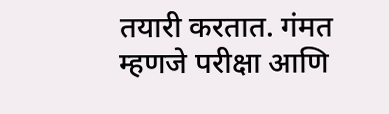तयारी करतात. गंमत म्हणजे परीक्षा आणि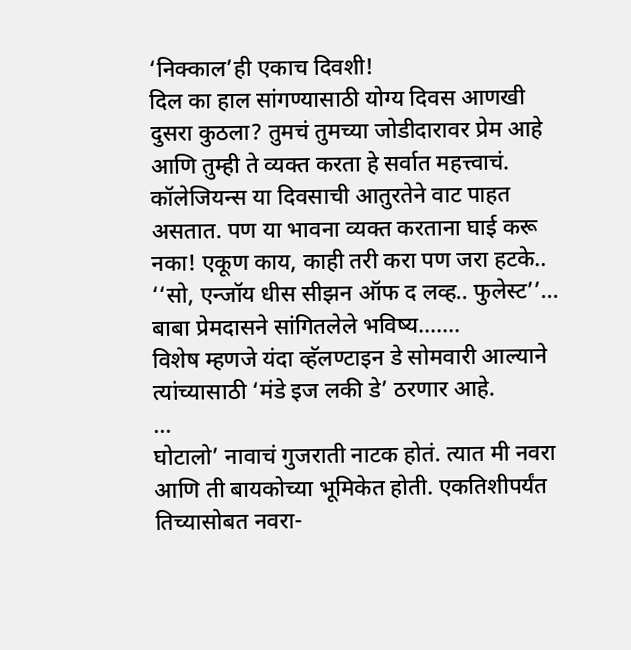‘निक्काल’ही एकाच दिवशी!
दिल का हाल सांगण्यासाठी योग्य दिवस आणखी दुसरा कुठला? तुमचं तुमच्या जोडीदारावर प्रेम आहे आणि तुम्ही ते व्यक्त करता हे सर्वात महत्त्वाचं. कॉलेजियन्स या दिवसाची आतुरतेने वाट पाहत असतात. पण या भावना व्यक्त करताना घाई करू नका! एकूण काय, काही तरी करा पण जरा हटके.. ‘‘सो, एन्जॉय धीस सीझन ऑफ द लव्ह.. फुलेस्ट’’...
बाबा प्रेमदासने सांगितलेले भविष्य.......
विशेष म्हणजे यंदा व्हॅलण्टाइन डे सोमवारी आल्याने त्यांच्यासाठी ‘मंडे इज लकी डे’ ठरणार आहे.
...
घोटालो’ नावाचं गुजराती नाटक होतं. त्यात मी नवरा आणि ती बायकोच्या भूमिकेत होती. एकतिशीपर्यंत तिच्यासोबत नवरा-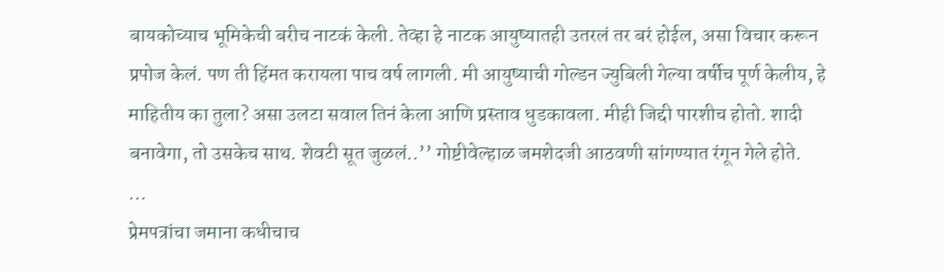बायकोच्याच भूमिकेची बरीच नाटकं केली. तेव्हा हे नाटक आयुष्यातही उतरलं तर बरं होईल, असा विचार करून प्रपोज केलं. पण ती हिंमत करायला पाच वर्ष लागली. मी आयुष्याची गोल्डन ज्युबिली गेल्या वर्षीच पूर्ण केलीय, हे माहितीय का तुला? असा उलटा सवाल तिनं केला आणि प्रस्ताव धुडकावला. मीही जिद्दी पारशीच होतो. शादी बनावेगा, तो उसकेच साथ. शेवटी सूत जुळलं..’’ गोष्टीवेल्हाळ जमशेदजी आठवणी सांगण्यात रंगून गेले होते.
...
प्रेमपत्रांचा जमाना कधीचाच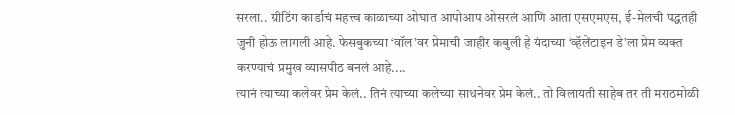सरला.. ग्रीटिंग कार्डाचं महत्त्व काळाच्या ओघात आपोआप ओसरलं आणि आता एसएमएस, ई-मेलची पद्धतही जुनी होऊ लागली आहे. फेसबुकच्या ‘वॉल’वर प्रेमाची जाहीर कबुली हे यंदाच्या ‘व्हॅलेंटाइन डे’ला प्रेम व्यक्त करण्याचं प्रमुख व्यासपीठ बनलं आहे....
त्यानं त्याच्या कलेवर प्रेम केलं.. तिनं त्याच्या कलेच्या साधनेवर प्रेम केलं.. तो विलायती साहेब तर ती मराठमोळी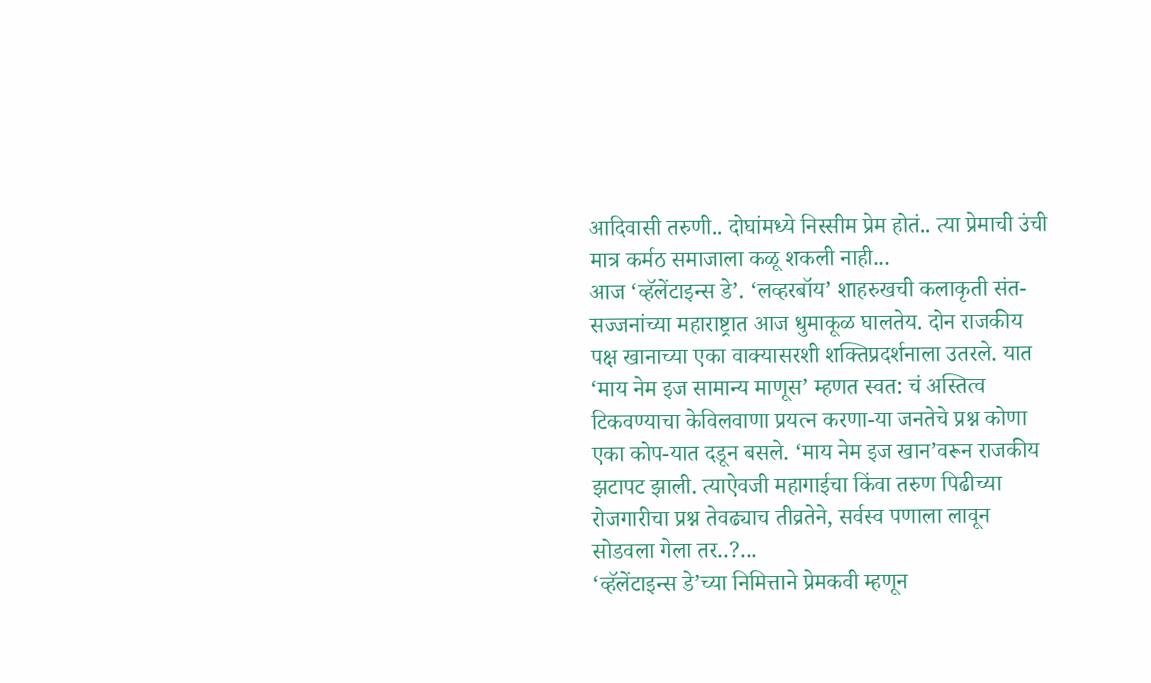आदिवासी तरुणी.. दोघांमध्ये निस्सीम प्रेम होतं.. त्या प्रेमाची उंची मात्र कर्मठ समाजाला कळू शकली नाही...
आज ‘व्हॅलेंटाइन्स डे’. ‘लव्हरबॉय’ शाहरुखची कलाकृती संत-सज्जनांच्या महाराष्ट्रात आज धुमाकूळ घालतेय. दोन राजकीय पक्ष खानाच्या एका वाक्यासरशी शक्तिप्रदर्शनाला उतरले. यात ‘माय नेम इज सामान्य माणूस’ म्हणत स्वत: चं अस्तित्व टिकवण्याचा केविलवाणा प्रयत्न करणा-या जनतेचे प्रश्न कोणा एका कोप-यात दडून बसले. ‘माय नेम इज खान’वरून राजकीय झटापट झाली. त्याऐवजी महागाईचा किंवा तरुण पिढीच्या रोजगारीचा प्रश्न तेवढ्याच तीव्रतेने, सर्वस्व पणाला लावून सोडवला गेला तर..?...
‘व्हॅलेंटाइन्स डे’च्या निमित्ताने प्रेमकवी म्हणून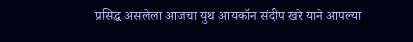प्रसिद्ध असलेला आजचा युथ आयकॉन संदीप खरे याने आपल्या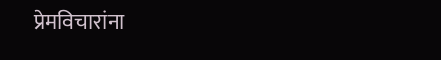प्रेमविचारांना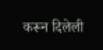करून दिलेली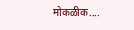मोकळीक....